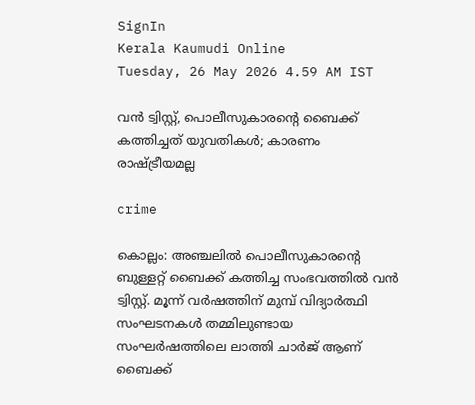SignIn
Kerala Kaumudi Online
Tuesday, 26 May 2026 4.59 AM IST

വന്‍ ട്വിസ്റ്റ്, പൊലീസുകാരന്റെ ബൈക്ക് കത്തിച്ചത് യുവതികള്‍; കാരണം രാഷ്ട്രീയമല്ല

crime

കൊല്ലം: അഞ്ചലില്‍ പൊലീസുകാരന്റെ ബുള്ളറ്റ് ബൈക്ക് കത്തിച്ച സംഭവത്തില്‍ വന്‍ ട്വിസ്റ്റ്. മൂന്ന് വര്‍ഷത്തിന് മുമ്പ് വിദ്യാര്‍ത്ഥി സംഘടനകള്‍ തമ്മിലുണ്ടായ സംഘര്‍ഷത്തിലെ ലാത്തി ചാര്‍ജ് ആണ് ബൈക്ക്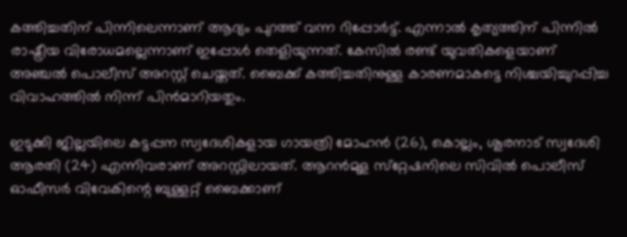കത്തിച്ചതിന് പിന്നിലെന്നാണ് ആദ്യം പുറത്ത് വന്ന റിപ്പോര്‍ട്ട്. എന്നാല്‍ കൃത്യത്തിന് പിന്നില്‍ രാഷ്ട്രീയ വിരോധമല്ലെന്നാണ് ഇപ്പോള്‍ തെളിയുന്നത്. കേസില്‍ രണ്ട് യുവതികളെയാണ് അഞ്ചല്‍ പൊലീസ് അറസ്റ്റ് ചെയ്തത്. ബൈക്ക് കത്തിച്ചതിനുള്ള കാരണമാകട്ടെ നിശ്ചയിച്ചുറപ്പിച്ച വിവാഹത്തില്‍ നിന്ന് പിന്‍മാറിയതും.

ഇടുക്കി ജില്ലയിലെ കട്ടപ്പന സ്വദേശികളായ ഗായത്രി മോഹന്‍ (26), കൊല്ലം, ശൂരനാട് സ്വദേശി ആരതി (24) എന്നിവരാണ് അറസ്റ്റിലായത്. ആറന്‍മുള സ്‌റ്റേഷനിലെ സിവില്‍ പൊലീസ് ഓഫീസര്‍ വിവേകിന്റെ ബുള്ളറ്റ് ബൈക്കാണ്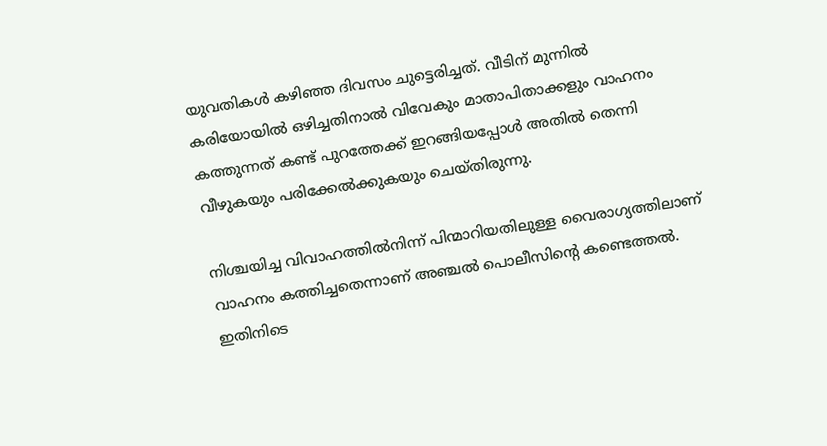യുവതികള്‍ കഴിഞ്ഞ ദിവസം ചുട്ടെരിച്ചത്. വീടിന് മുന്നില്‍ കരിയോയില്‍ ഒഴിച്ചതിനാല്‍ വിവേകും മാതാപിതാക്കളും വാഹനം കത്തുന്നത് കണ്ട് പുറത്തേക്ക് ഇറങ്ങിയപ്പോള്‍ അതില്‍ തെന്നി വീഴുകയും പരിക്കേല്‍ക്കുകയും ചെയ്തിരുന്നു.

നിശ്ചയിച്ച വിവാഹത്തില്‍നിന്ന് പിന്മാറിയതിലുള്ള വൈരാഗ്യത്തിലാണ് വാഹനം കത്തിച്ചതെന്നാണ് അഞ്ചല്‍ പൊലീസിന്റെ കണ്ടെത്തല്‍. ഇതിനിടെ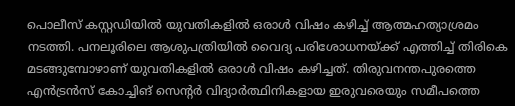പൊലീസ് കസ്റ്റഡിയില്‍ യുവതികളില്‍ ഒരാള്‍ വിഷം കഴിച്ച് ആത്മഹത്യാശ്രമം നടത്തി. പനലൂരിലെ ആശുപത്രിയില്‍ വൈദ്യ പരിശോധനയ്ക്ക് എത്തിച്ച് തിരികെ മടങ്ങുമ്പോഴാണ് യുവതികളില്‍ ഒരാള്‍ വിഷം കഴിച്ചത്. തിരുവനന്തപുരത്തെ എന്‍ട്രന്‍സ് കോച്ചിങ് സെന്റര്‍ വിദ്യാര്‍ത്ഥിനികളായ ഇരുവരെയും സമീപത്തെ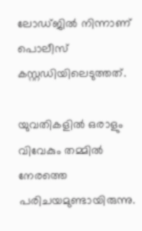ലോഡ്ജില്‍ നിന്നാണ് പൊലീസ് കസ്റ്റഡിയിലെടുത്തത്.

യുവതികളില്‍ ഒരാളും വിവേകും തമ്മില്‍ നേരത്തെ പരിചയമുണ്ടായിരുന്നു.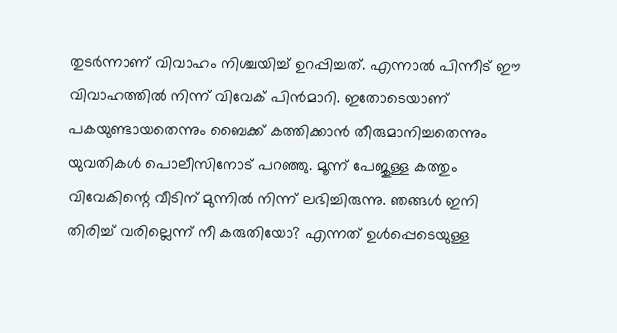തുടര്‍ന്നാണ് വിവാഹം നിശ്ചയിച്ച് ഉറപ്പിച്ചത്. എന്നാല്‍ പിന്നീട് ഈ വിവാഹത്തില്‍ നിന്ന് വിവേക് പിന്‍മാറി. ഇതോടെയാണ് പകയുണ്ടായതെന്നും ബൈക്ക് കത്തിക്കാന്‍ തീരുമാനിച്ചതെന്നും യുവതികള്‍ പൊലീസിനോട് പറഞ്ഞു. മൂന്ന് പേജുള്ള കത്തും വിവേകിന്റെ വീടിന് മുന്നില്‍ നിന്ന് ലഭിച്ചിരുന്നു. ഞങ്ങള്‍ ഇനി തിരിച്ച് വരില്ലെന്ന് നീ കരുതിയോ? എന്നത് ഉള്‍പ്പെടെയുള്ള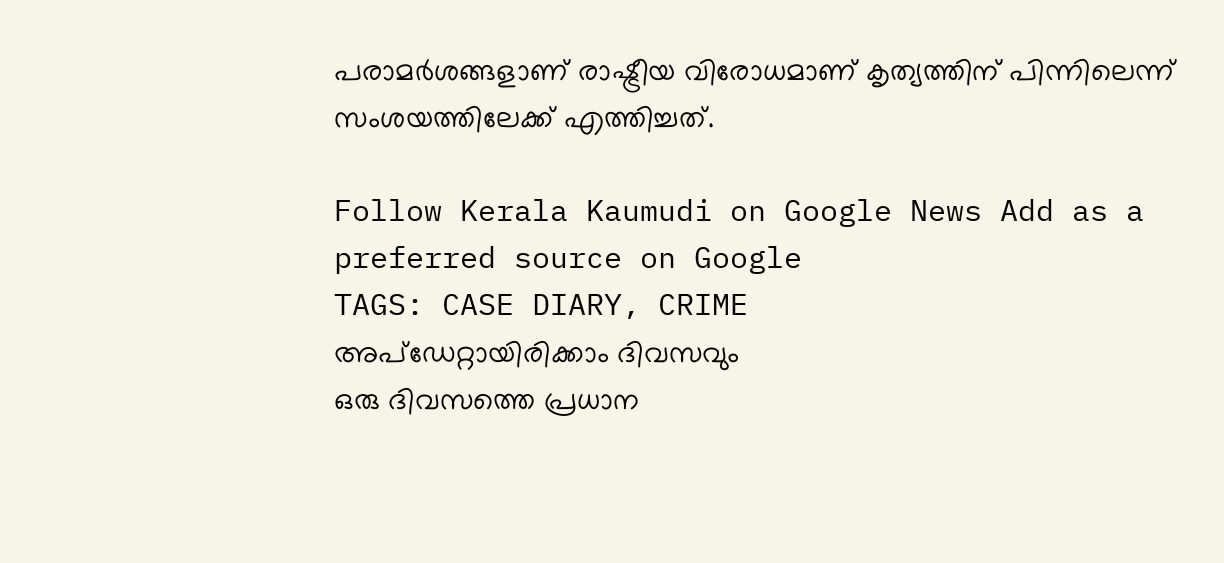പരാമര്‍ശങ്ങളാണ് രാഷ്ട്രീയ വിരോധമാണ് കൃത്യത്തിന് പിന്നിലെന്ന് സംശയത്തിലേക്ക് എത്തിച്ചത്.

Follow Kerala Kaumudi on Google News Add as a preferred source on Google
TAGS: CASE DIARY, CRIME
അപ്ഡേറ്റായിരിക്കാം ദിവസവും
ഒരു ദിവസത്തെ പ്രധാന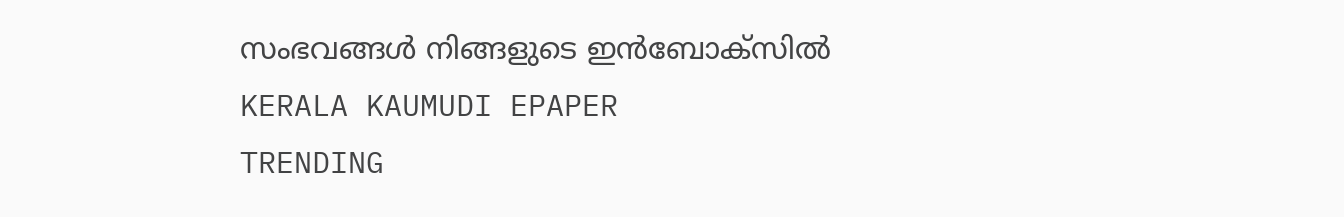സംഭവങ്ങൾ നിങ്ങളുടെ ഇൻബോക്സിൽ
KERALA KAUMUDI EPAPER
TRENDING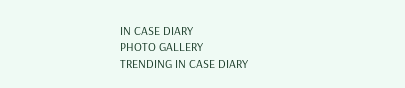IN CASE DIARY
PHOTO GALLERY
TRENDING IN CASE DIARY